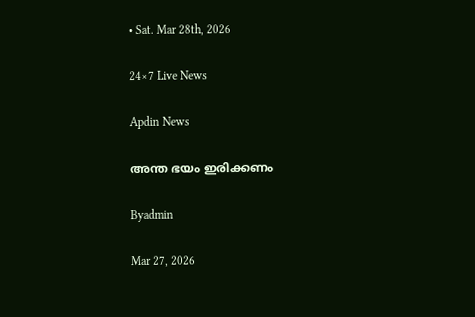• Sat. Mar 28th, 2026

24×7 Live News

Apdin News

അന്ത ഭയം ഇരിക്കണം

Byadmin

Mar 27, 2026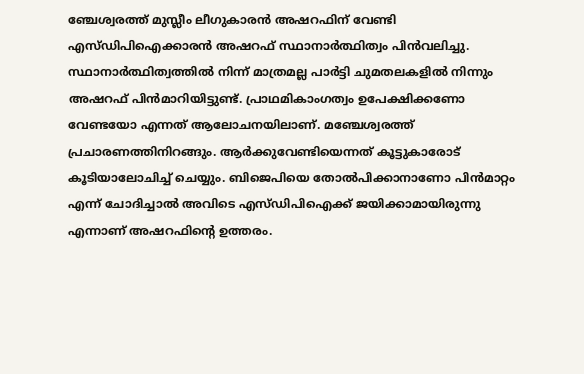ഞ്ചേശ്വരത്ത് മുസ്ലീം ലീഗുകാരന്‍ അഷറഫിന് വേണ്ടി എസ്ഡിപിഐക്കാരന്‍ അഷറഫ് സ്ഥാനാര്‍ത്ഥിത്വം പിന്‍വലിച്ചു. സ്ഥാനാര്‍ത്ഥിത്വത്തില്‍ നിന്ന് മാത്രമല്ല പാര്‍ട്ടി ചുമതലകളില്‍ നിന്നും അഷറഫ് പിന്‍മാറിയിട്ടുണ്ട്. പ്രാഥമികാംഗത്വം ഉപേക്ഷിക്കണോ വേണ്ടയോ എന്നത് ആലോചനയിലാണ്. മഞ്ചേശ്വരത്ത് പ്രചാരണത്തിനിറങ്ങും. ആര്‍ക്കുവേണ്ടിയെന്നത് കൂട്ടുകാരോട് കൂടിയാലോചിച്ച് ചെയ്യും. ബിജെപിയെ തോല്‍പിക്കാനാണോ പിന്‍മാറ്റം എന്ന് ചോദിച്ചാല്‍ അവിടെ എസ്ഡിപിഐക്ക് ജയിക്കാമായിരുന്നു എന്നാണ് അഷറഫിന്റെ ഉത്തരം.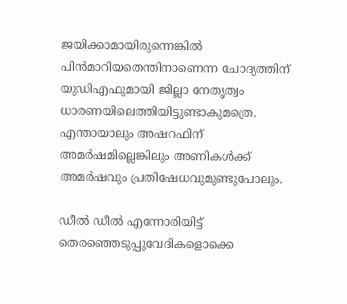ജയിക്കാമായിരുന്നെങ്കില്‍ പിന്‍മാറിയതെന്തിനാണെന്ന ചോദ്യത്തിന് യുഡിഎഫുമായി ജില്ലാ നേതൃത്വം ധാരണയിലെത്തിയിട്ടുണ്ടാകുമത്രെ. എന്തായാലും അഷറഫിന് അമര്‍ഷമില്ലെങ്കിലും അണികള്‍ക്ക് അമര്‍ഷവും പ്രതിഷേധവുമുണ്ടുപോലും.

ഡീല്‍ ഡീല്‍ എന്നോരിയിട്ട് തെരഞ്ഞെടുപ്പുവേദികളൊക്കെ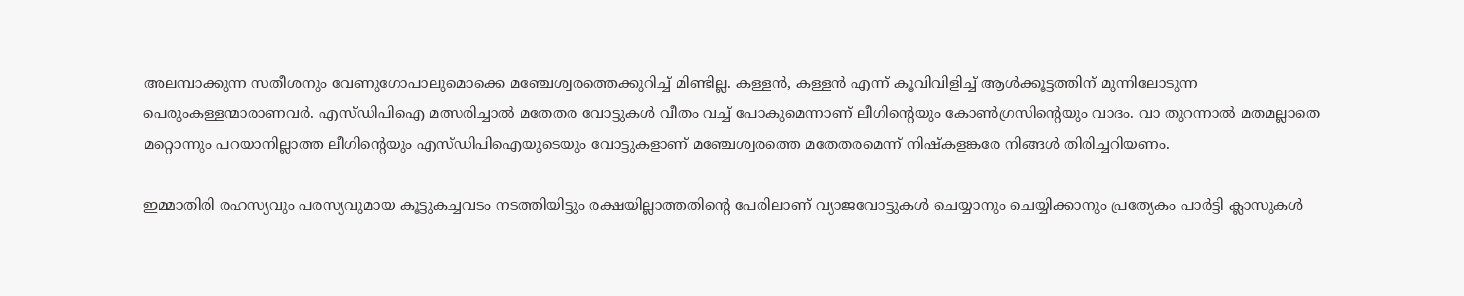അലമ്പാക്കുന്ന സതീശനും വേണുഗോപാലുമൊക്കെ മഞ്ചേശ്വരത്തെക്കുറിച്ച് മിണ്ടില്ല. കള്ളന്‍, കള്ളന്‍ എന്ന് കൂവിവിളിച്ച് ആള്‍ക്കൂട്ടത്തിന് മുന്നിലോടുന്ന പെരുംകള്ളന്മാരാണവര്‍. എസ്ഡിപിഐ മത്സരിച്ചാല്‍ മതേതര വോട്ടുകള്‍ വീതം വച്ച് പോകുമെന്നാണ് ലീഗിന്റെയും കോണ്‍ഗ്രസിന്റെയും വാദം. വാ തുറന്നാല്‍ മതമല്ലാതെ മറ്റൊന്നും പറയാനില്ലാത്ത ലീഗിന്റെയും എസ്ഡിപിഐയുടെയും വോട്ടുകളാണ് മഞ്ചേശ്വരത്തെ മതേതരമെന്ന് നിഷ്‌കളങ്കരേ നിങ്ങള്‍ തിരിച്ചറിയണം.

ഇമ്മാതിരി രഹസ്യവും പരസ്യവുമായ കൂട്ടുകച്ചവടം നടത്തിയിട്ടും രക്ഷയില്ലാത്തതിന്റെ പേരിലാണ് വ്യാജവോട്ടുകള്‍ ചെയ്യാനും ചെയ്യിക്കാനും പ്രത്യേകം പാര്‍ട്ടി ക്ലാസുകള്‍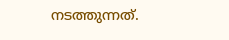നടത്തുന്നത്.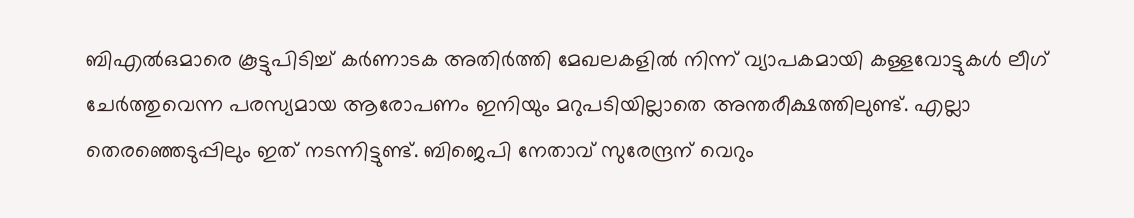ബിഎല്‍ഒമാരെ കൂട്ടുപിടിച്ച് കര്‍ണാടക അതിര്‍ത്തി മേഖലകളില്‍ നിന്ന് വ്യാപകമായി കള്ളവോട്ടുകള്‍ ലീഗ് ചേര്‍ത്തുവെന്ന പരസ്യമായ ആരോപണം ഇനിയും മറുപടിയില്ലാതെ അന്തരീക്ഷത്തിലുണ്ട്. എല്ലാ തെരഞ്ഞെടുപ്പിലും ഇത് നടന്നിട്ടുണ്ട്. ബിജെപി നേതാവ് സുരേന്ദ്രന് വെറും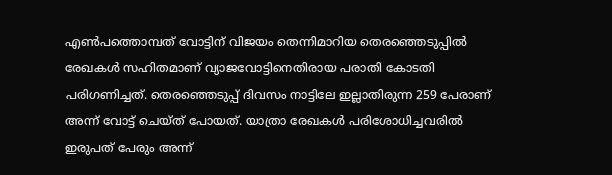എണ്‍പത്തൊമ്പത് വോട്ടിന് വിജയം തെന്നിമാറിയ തെരഞ്ഞെടുപ്പില്‍ രേഖകള്‍ സഹിതമാണ് വ്യാജവോട്ടിനെതിരായ പരാതി കോടതി പരിഗണിച്ചത്. തെരഞ്ഞെടുപ്പ് ദിവസം നാട്ടിലേ ഇല്ലാതിരുന്ന 259 പേരാണ് അന്ന് വോട്ട് ചെയ്ത് പോയത്. യാത്രാ രേഖകള്‍ പരിശോധിച്ചവരില്‍ ഇരുപത് പേരും അന്ന്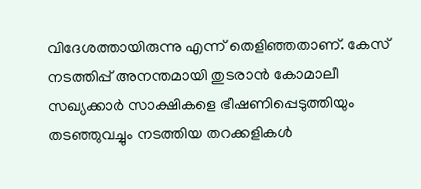വിദേശത്തായിരുന്നു എന്ന് തെളിഞ്ഞതാണ്. കേസ് നടത്തിപ്പ് അനന്തമായി തുടരാന്‍ കോമാലീ സഖ്യക്കാര്‍ സാക്ഷികളെ ഭീഷണിപ്പെടുത്തിയും തടഞ്ഞുവച്ചും നടത്തിയ തറക്കളികള്‍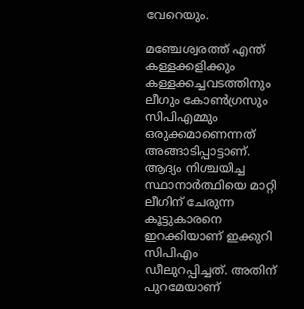വേറെയും.

മഞ്ചേശ്വരത്ത് എന്ത് കള്ളക്കളിക്കും കള്ളക്കച്ചവടത്തിനും ലീഗും കോണ്‍ഗ്രസും സിപിഎമ്മും ഒരുക്കമാണെന്നത് അങ്ങാടിപ്പാട്ടാണ്. ആദ്യം നിശ്ചയിച്ച സ്ഥാനാര്‍ത്ഥിയെ മാറ്റി ലീഗിന് ചേരുന്ന കൂട്ടുകാരനെ ഇറക്കിയാണ് ഇക്കുറി സിപിഎം ഡീലുറപ്പിച്ചത്. അതിന് പുറമേയാണ്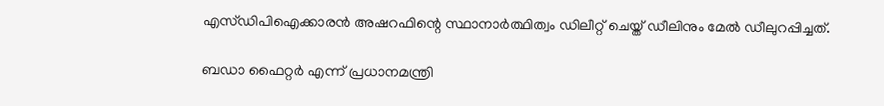എസ്ഡിപിഐക്കാരന്‍ അഷറഫിന്റെ സ്ഥാനാര്‍ത്ഥിത്വം ഡിലീറ്റ് ചെയ്ത് ഡീലിനും മേല്‍ ഡീലുറപ്പിച്ചത്.

ബഡാ ഫൈറ്റര്‍ എന്ന് പ്രധാനമന്ത്രി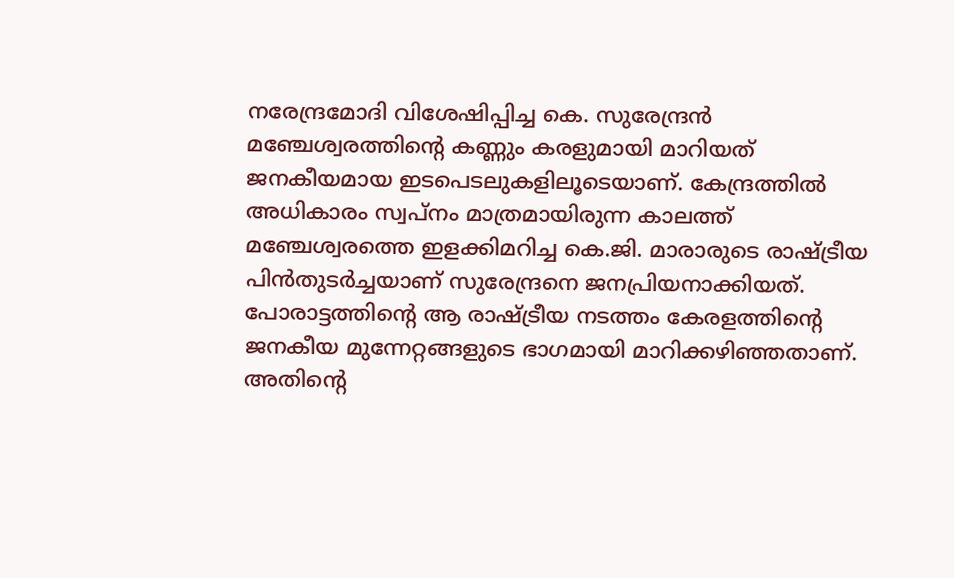നരേന്ദ്രമോദി വിശേഷിപ്പിച്ച കെ. സുരേന്ദ്രന്‍ മഞ്ചേശ്വരത്തിന്റെ കണ്ണും കരളുമായി മാറിയത് ജനകീയമായ ഇടപെടലുകളിലൂടെയാണ്. കേന്ദ്രത്തില്‍ അധികാരം സ്വപ്‌നം മാത്രമായിരുന്ന കാലത്ത് മഞ്ചേശ്വരത്തെ ഇളക്കിമറിച്ച കെ.ജി. മാരാരുടെ രാഷ്‌ട്രീയ പിന്‍തുടര്‍ച്ചയാണ് സുരേന്ദ്രനെ ജനപ്രിയനാക്കിയത്. പോരാട്ടത്തിന്റെ ആ രാഷ്‌ട്രീയ നടത്തം കേരളത്തിന്റെ ജനകീയ മുന്നേറ്റങ്ങളുടെ ഭാഗമായി മാറിക്കഴിഞ്ഞതാണ്. അതിന്റെ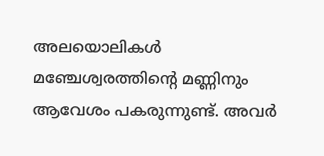അലയൊലികള്‍ മഞ്ചേശ്വരത്തിന്റെ മണ്ണിനും ആവേശം പകരുന്നുണ്ട്. അവര്‍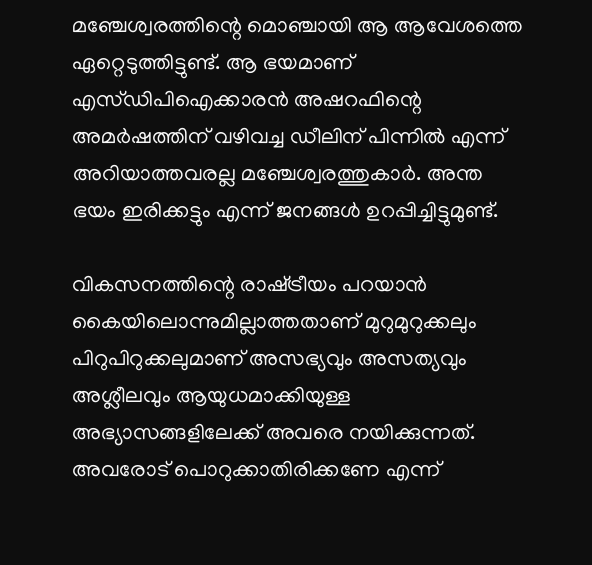മഞ്ചേശ്വരത്തിന്റെ മൊഞ്ചായി ആ ആവേശത്തെ ഏറ്റെടുത്തിട്ടുണ്ട്. ആ ഭയമാണ് എസ്ഡിപിഐക്കാരന്‍ അഷറഫിന്റെ അമര്‍ഷത്തിന് വഴിവച്ച ഡീലിന് പിന്നില്‍ എന്ന് അറിയാത്തവരല്ല മഞ്ചേശ്വരത്തുകാര്‍. അന്ത ഭയം ഇരിക്കട്ടും എന്ന് ജനങ്ങള്‍ ഉറപ്പിച്ചിട്ടുമുണ്ട്.

വികസനത്തിന്റെ രാഷ്‌ട്രീയം പറയാന്‍ കൈയിലൊന്നുമില്ലാത്തതാണ് മുറുമുറുക്കലും പിറുപിറുക്കലുമാണ് അസഭ്യവും അസത്യവും അശ്ലീലവും ആയുധമാക്കിയുള്ള അഭ്യാസങ്ങളിലേക്ക് അവരെ നയിക്കുന്നത്. അവരോട് പൊറുക്കാതിരിക്കണേ എന്ന്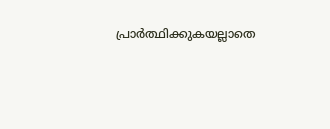പ്രാര്‍ത്ഥിക്കുകയല്ലാതെ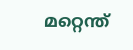മറ്റെന്ത്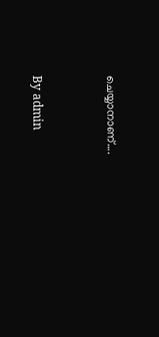ചെയ്യാനാണ്….



By admin